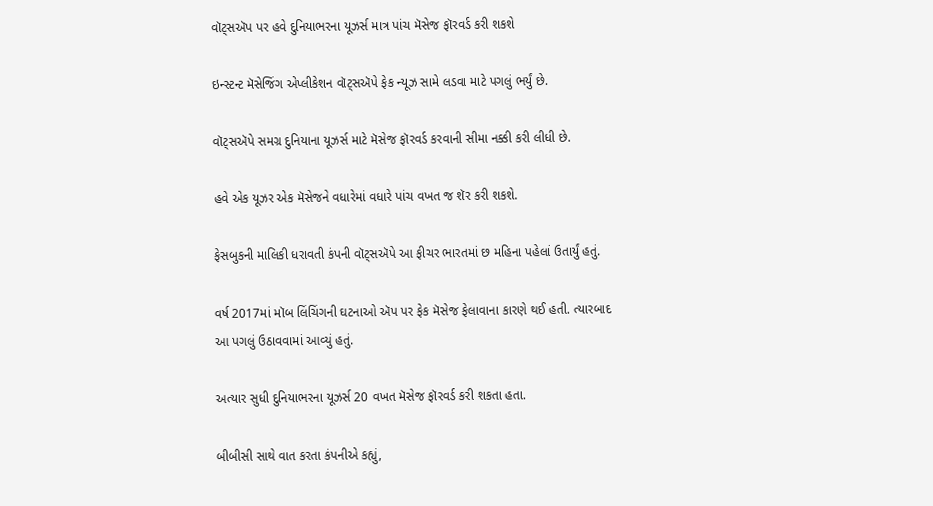વૉટ્સઍપ પર હવે દુનિયાભરના યૂઝર્સ માત્ર પાંચ મૅસેજ ફૉરવર્ડ કરી શકશે

ઇન્સ્ટન્ટ મૅસેજિંગ એપ્લીકેશન વૉટ્સઍપે ફેક ન્યૂઝ સામે લડવા માટે પગલું ભર્યું છે.

વૉટ્સઍપે સમગ્ર દુનિયાના યૂઝર્સ માટે મૅસેજ ફૉરવર્ડ કરવાની સીમા નક્કી કરી લીધી છે.

હવે એક યૂઝર એક મૅસેજને વધારેમાં વધારે પાંચ વખત જ શૅર કરી શકશે.

ફેસબુકની માલિકી ધરાવતી કંપની વૉટ્સઍપે આ ફીચર ભારતમાં છ મહિના પહેલાં ઉતાર્યું હતું.

વર્ષ 2017માં મૉબ લિંચિંગની ઘટનાઓ ઍપ પર ફેક મૅસેજ ફેલાવાના કારણે થઈ હતી. ત્યારબાદ આ પગલું ઉઠાવવામાં આવ્યું હતું.

અત્યાર સુધી દુનિયાભરના યૂઝર્સ 20 વખત મૅસેજ ફૉરવર્ડ કરી શકતા હતા.

બીબીસી સાથે વાત કરતા કંપનીએ કહ્યું,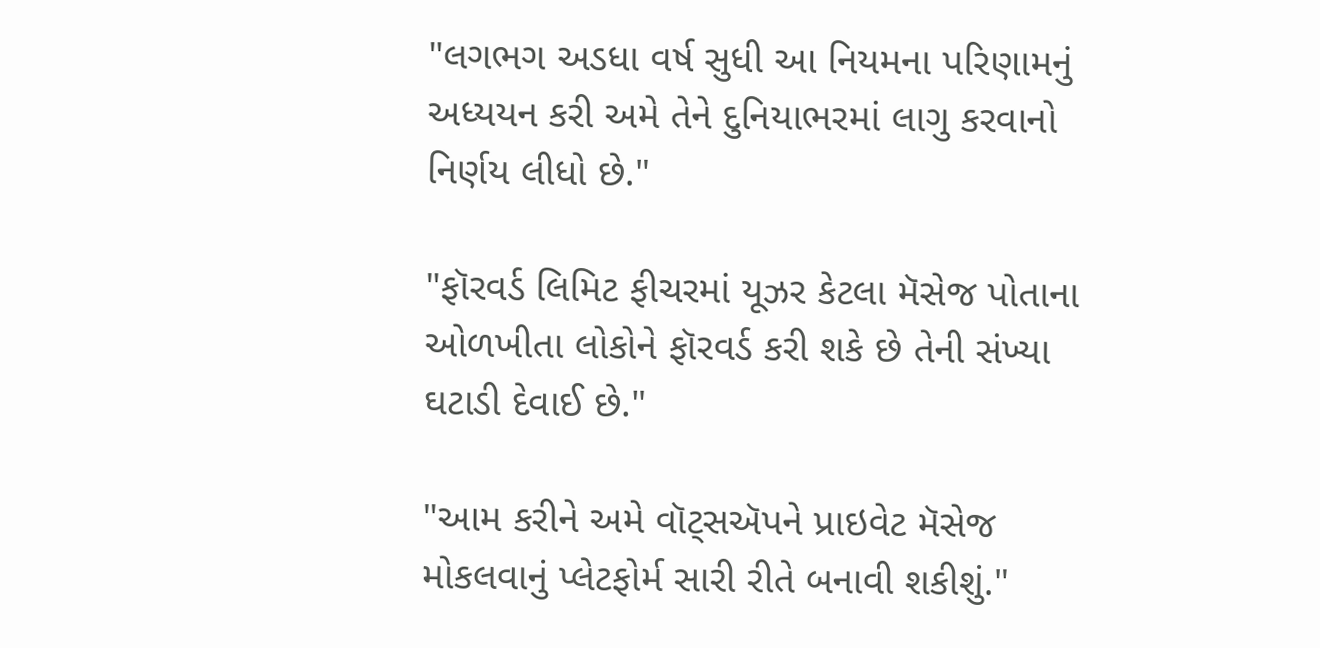"લગભગ અડધા વર્ષ સુધી આ નિયમના પરિણામનું અધ્યયન કરી અમે તેને દુનિયાભરમાં લાગુ કરવાનો નિર્ણય લીધો છે."

"ફૉરવર્ડ લિમિટ ફીચરમાં યૂઝર કેટલા મૅસેજ પોતાના ઓળખીતા લોકોને ફૉરવર્ડ કરી શકે છે તેની સંખ્યા ઘટાડી દેવાઈ છે."

"આમ કરીને અમે વૉટ્સઍપને પ્રાઇવેટ મૅસેજ મોકલવાનું પ્લેટફોર્મ સારી રીતે બનાવી શકીશું."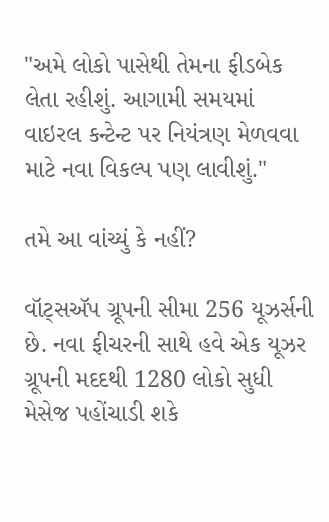"અમે લોકો પાસેથી તેમના ફીડબેક લેતા રહીશું. આગામી સમયમાં વાઇરલ કન્ટેન્ટ પર નિયંત્રણ મેળવવા માટે નવા વિકલ્પ પણ લાવીશું."

તમે આ વાંચ્યું કે નહીં?

વૉટ્સઍપ ગ્રૂપની સીમા 256 યૂઝર્સની છે. નવા ફીચરની સાથે હવે એક યૂઝર ગ્રૂપની મદદથી 1280 લોકો સુધી મેસેજ પહોંચાડી શકે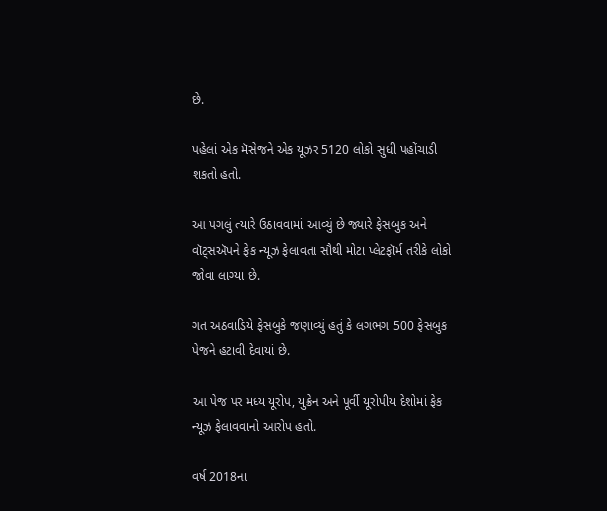છે.

પહેલાં એક મૅસેજને એક યૂઝર 5120 લોકો સુધી પહોંચાડી શકતો હતો.

આ પગલું ત્યારે ઉઠાવવામાં આવ્યું છે જ્યારે ફેસબુક અને વૉટ્સઍપને ફેક ન્યૂઝ ફેલાવતા સૌથી મોટા પ્લેટફૉર્મ તરીકે લોકો જોવા લાગ્યા છે.

ગત અઠવાડિયે ફેસબુકે જણાવ્યું હતું કે લગભગ 500 ફેસબુક પેજને હટાવી દેવાયાં છે.

આ પેજ પર મધ્ય યૂરોપ, યુક્રેન અને પૂર્વી યૂરોપીય દેશોમાં ફેક ન્યૂઝ ફેલાવવાનો આરોપ હતો.

વર્ષ 2018ના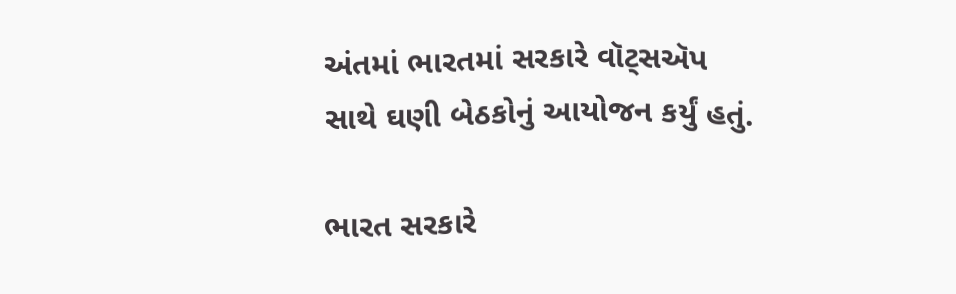અંતમાં ભારતમાં સરકારે વૉટ્સઍપ સાથે ઘણી બેઠકોનું આયોજન કર્યું હતું.

ભારત સરકારે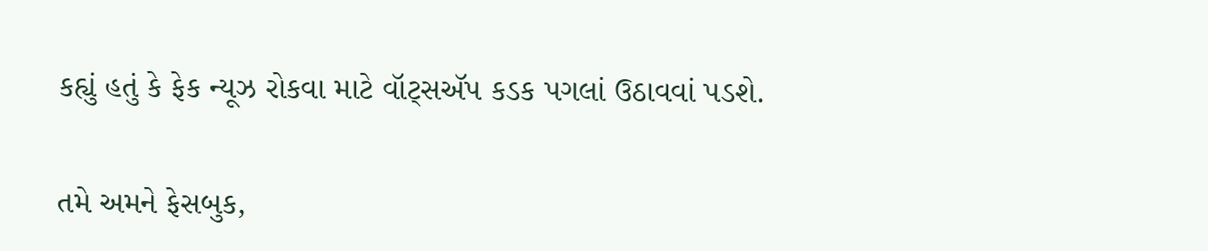કહ્યું હતું કે ફેક ન્યૂઝ રોકવા માટે વૉટ્સઍપ કડક પગલાં ઉઠાવવાં પડશે.

તમે અમને ફેસબુક,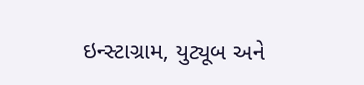ઇન્સ્ટાગ્રામ, યુટ્યૂબ અને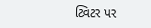ટ્વિટર પર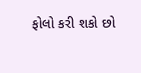ફોલો કરી શકો છો